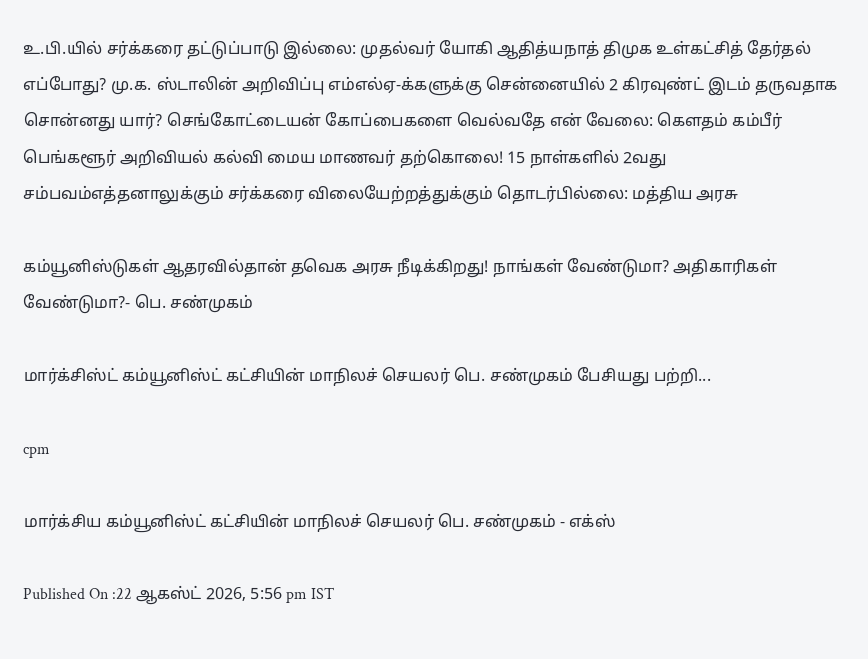உ.பி.யில் சர்க்கரை தட்டுப்பாடு இல்லை: முதல்வர் யோகி ஆதித்யநாத் திமுக உள்கட்சித் தேர்தல் எப்போது? மு.க. ஸ்டாலின் அறிவிப்பு எம்எல்ஏ-க்களுக்கு சென்னையில் 2 கிரவுண்ட் இடம் தருவதாக சொன்னது யார்? செங்கோட்டையன் கோப்பைகளை வெல்வதே என் வேலை: கௌதம் கம்பீர் பெங்களூர் அறிவியல் கல்வி மைய மாணவர் தற்கொலை! 15 நாள்களில் 2வது சம்பவம்எத்தனாலுக்கும் சர்க்கரை விலையேற்றத்துக்கும் தொடர்பில்லை: மத்திய அரசு

கம்யூனிஸ்டுகள் ஆதரவில்தான் தவெக அரசு நீடிக்கிறது! நாங்கள் வேண்டுமா? அதிகாரிகள் வேண்டுமா?- பெ. சண்முகம்

மார்க்சிஸ்ட் கம்யூனிஸ்ட் கட்சியின் மாநிலச் செயலர் பெ. சண்முகம் பேசியது பற்றி...

cpm

மார்க்சிய கம்யூனிஸ்ட் கட்சியின் மாநிலச் செயலர் பெ. சண்முகம் - எக்ஸ்

Published On :22 ஆகஸ்ட் 2026, 5:56 pm IST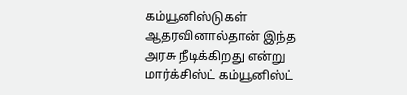கம்யூனிஸ்டுகள் ஆதரவினால்தான் இந்த அரசு நீடிக்கிறது என்று மார்க்சிஸ்ட் கம்யூனிஸ்ட்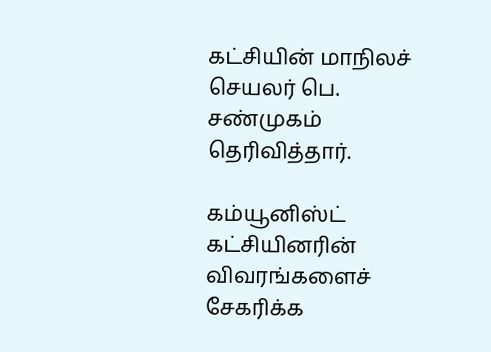கட்சியின் மாநிலச் செயலர் பெ. சண்முகம் தெரிவித்தார்.

கம்யூனிஸ்ட் கட்சியினரின் விவரங்களைச் சேகரிக்க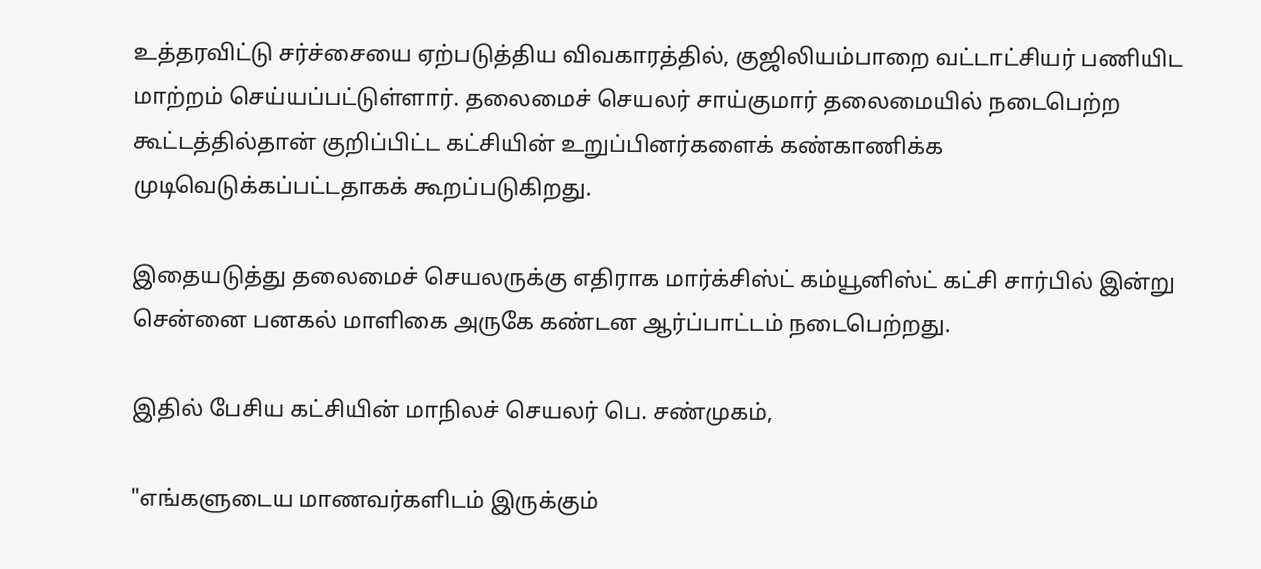உத்தரவிட்டு சர்ச்சையை ஏற்படுத்திய விவகாரத்தில், குஜிலியம்பாறை வட்டாட்சியர் பணியிட மாற்றம் செய்யப்பட்டுள்ளார். தலைமைச் செயலர் சாய்குமார் தலைமையில் நடைபெற்ற கூட்டத்தில்தான் குறிப்பிட்ட கட்சியின் உறுப்பினர்களைக் கண்காணிக்க முடிவெடுக்கப்பட்டதாகக் கூறப்படுகிறது.

இதையடுத்து தலைமைச் செயலருக்கு எதிராக மார்க்சிஸ்ட் கம்யூனிஸ்ட் கட்சி சார்பில் இன்று சென்னை பனகல் மாளிகை அருகே கண்டன ஆர்ப்பாட்டம் நடைபெற்றது.

இதில் பேசிய கட்சியின் மாநிலச் செயலர் பெ. சண்முகம்,

"எங்களுடைய மாணவர்களிடம் இருக்கும்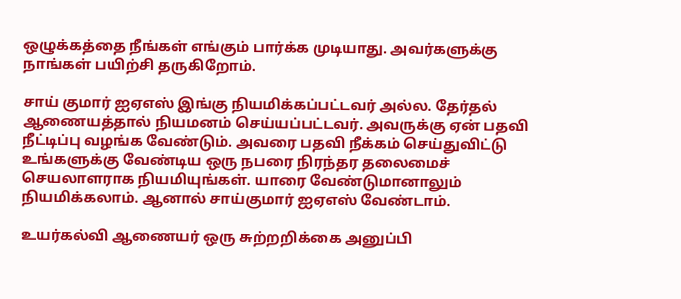ஒழுக்கத்தை நீங்கள் எங்கும் பார்க்க முடியாது. அவர்களுக்கு நாங்கள் பயிற்சி தருகிறோம்.

சாய் குமார் ஐஏஎஸ் இங்கு நியமிக்கப்பட்டவர் அல்ல. தேர்தல் ஆணையத்தால் நியமனம் செய்யப்பட்டவர். அவருக்கு ஏன் பதவி நீட்டிப்பு வழங்க வேண்டும். அவரை பதவி நீக்கம் செய்துவிட்டு உங்களுக்கு வேண்டிய ஒரு நபரை நிரந்தர தலைமைச் செயலாளராக நியமியுங்கள். யாரை வேண்டுமானாலும் நியமிக்கலாம். ஆனால் சாய்குமார் ஐஏஎஸ் வேண்டாம்.

உயர்கல்வி ஆணையர் ஒரு சுற்றறிக்கை அனுப்பி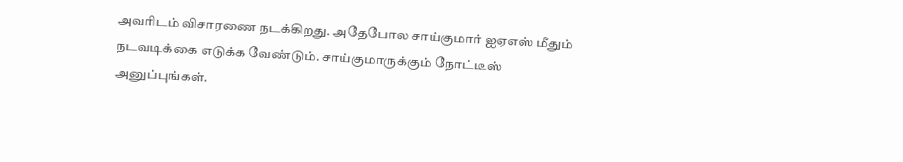அவரிடம் விசாரணை நடக்கிறது. அதேபோல சாய்குமார் ஐஏஎஸ் மீதும் நடவடிக்கை எடுக்க வேண்டும். சாய்குமாருக்கும் நோட்டீஸ் அனுப்புங்கள்.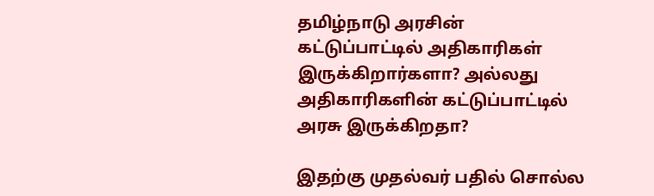தமிழ்நாடு அரசின் கட்டுப்பாட்டில் அதிகாரிகள் இருக்கிறார்களா? அல்லது அதிகாரிகளின் கட்டுப்பாட்டில் அரசு இருக்கிறதா?

இதற்கு முதல்வர் பதில் சொல்ல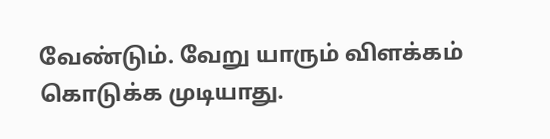வேண்டும். வேறு யாரும் விளக்கம் கொடுக்க முடியாது.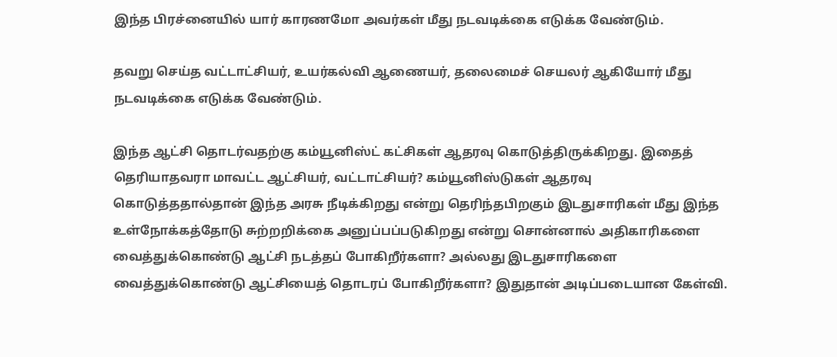இந்த பிரச்னையில் யார் காரணமோ அவர்கள் மீது நடவடிக்கை எடுக்க வேண்டும்.

தவறு செய்த வட்டாட்சியர், உயர்கல்வி ஆணையர், தலைமைச் செயலர் ஆகியோர் மீது நடவடிக்கை எடுக்க வேண்டும்.

இந்த ஆட்சி தொடர்வதற்கு கம்யூனிஸ்ட் கட்சிகள் ஆதரவு கொடுத்திருக்கிறது. இதைத் தெரியாதவரா மாவட்ட ஆட்சியர், வட்டாட்சியர்? கம்யூனிஸ்டுகள் ஆதரவு கொடுத்ததால்தான் இந்த அரசு நீடிக்கிறது என்று தெரிந்தபிறகும் இடதுசாரிகள் மீது இந்த உள்நோக்கத்தோடு சுற்றறிக்கை அனுப்பப்படுகிறது என்று சொன்னால் அதிகாரிகளை வைத்துக்கொண்டு ஆட்சி நடத்தப் போகிறீர்களா? அல்லது இடதுசாரிகளை வைத்துக்கொண்டு ஆட்சியைத் தொடரப் போகிறீர்களா? இதுதான் அடிப்படையான கேள்வி.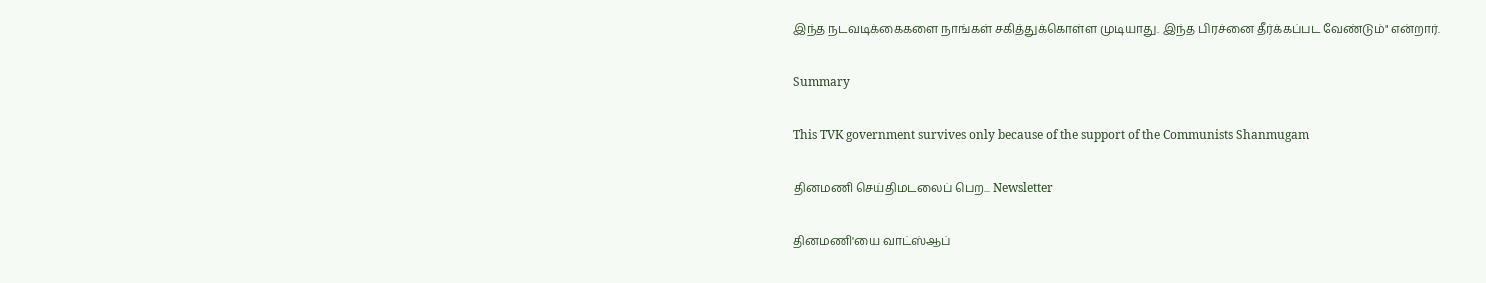இந்த நடவடிக்கைகளை நாங்கள் சகித்துக்கொள்ள முடியாது. இந்த பிரச்னை தீர்க்கப்பட வேண்டும்" என்றார்.

Summary

This TVK government survives only because of the support of the Communists Shanmugam

தினமணி செய்திமடலைப் பெற... Newsletter

தினமணி'யை வாட்ஸ்ஆப்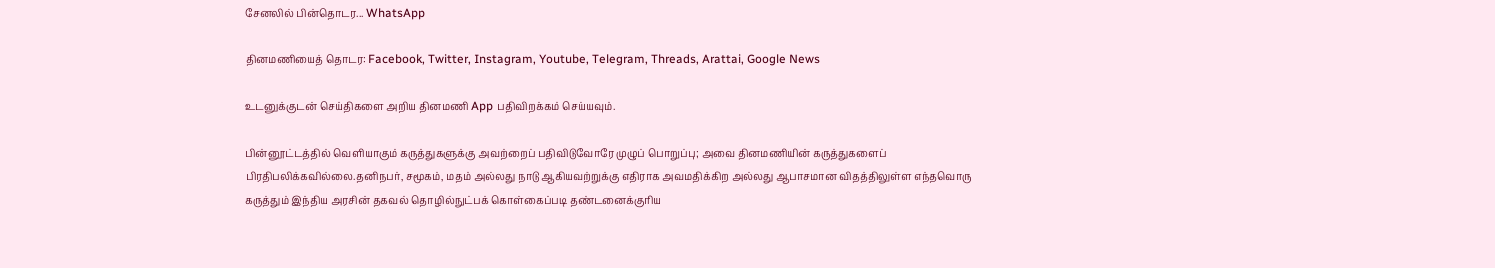சேனலில் பின்தொடர... WhatsApp

தினமணியைத் தொடர: Facebook, Twitter, Instagram, Youtube, Telegram, Threads, Arattai, Google News

உடனுக்குடன் செய்திகளை அறிய தினமணி App பதிவிறக்கம் செய்யவும்.

பின்னூட்டத்தில் வெளியாகும் கருத்துகளுக்கு அவற்றைப் பதிவிடுவோரே முழுப் பொறுப்பு; அவை தினமணியின் கருத்துகளைப் பிரதிபலிக்கவில்லை.தனிநபர், சமூகம், மதம் அல்லது நாடு ஆகியவற்றுக்கு எதிராக அவமதிக்கிற அல்லது ஆபாசமான விதத்திலுள்ள எந்தவொரு கருத்தும் இந்திய அரசின் தகவல் தொழில்நுட்பக் கொள்கைப்படி தண்டனைக்குரிய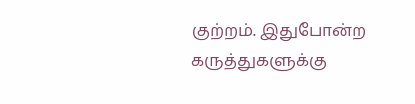குற்றம். இதுபோன்ற கருத்துகளுக்கு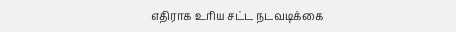எதிராக உரிய சட்ட நடவடிக்கை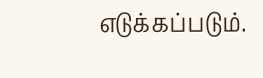எடுக்கப்படும்.